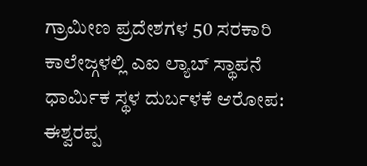ಗ್ರಾಮೀಣ ಪ್ರದೇಶಗಳ 50 ಸರಕಾರಿ ಕಾಲೇಜ್ಗಳಲ್ಲಿ ಎಐ ಲ್ಯಾಬ್ ಸ್ಥಾಪನೆ
ಧಾರ್ಮಿಕ ಸ್ಥಳ ದುರ್ಬಳಕೆ ಆರೋಪ: ಈಶ್ವರಪ್ಪ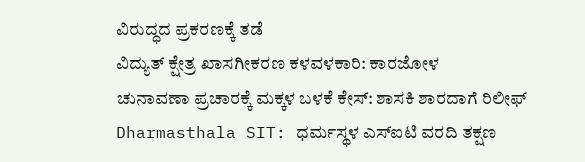ವಿರುದ್ಧದ ಪ್ರಕರಣಕ್ಕೆ ತಡೆ
ವಿದ್ಯುತ್ ಕ್ಷೇತ್ರ ಖಾಸಗೀಕರಣ ಕಳವಳಕಾರಿ: ಕಾರಜೋಳ
ಚುನಾವಣಾ ಪ್ರಚಾರಕ್ಕೆ ಮಕ್ಕಳ ಬಳಕೆ ಕೇಸ್: ಶಾಸಕಿ ಶಾರದಾಗೆ ರಿಲೀಫ್
Dharmasthala SIT: ಧರ್ಮಸ್ಥಳ ಎಸ್ಐಟಿ ವರದಿ ತಕ್ಷಣ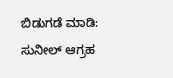ಬಿಡುಗಡೆ ಮಾಡಿ: ಸುನೀಲ್ ಆಗ್ರಹ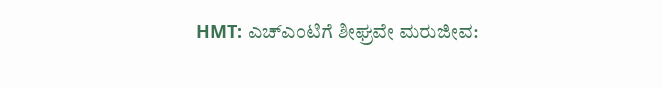HMT: ಎಚ್ಎಂಟಿಗೆ ಶೀಘ್ರವೇ ಮರುಜೀವ: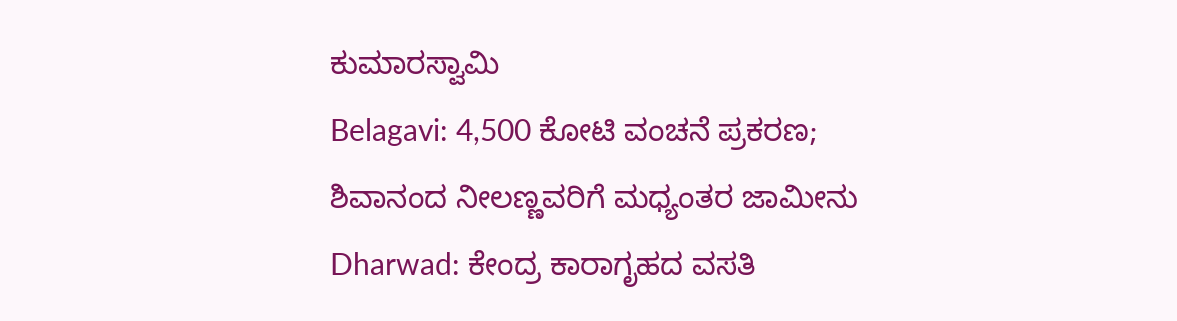ಕುಮಾರಸ್ವಾಮಿ
Belagavi: 4,500 ಕೋಟಿ ವಂಚನೆ ಪ್ರಕರಣ; ಶಿವಾನಂದ ನೀಲಣ್ಣವರಿಗೆ ಮಧ್ಯಂತರ ಜಾಮೀನು
Dharwad: ಕೇಂದ್ರ ಕಾರಾಗೃಹದ ವಸತಿ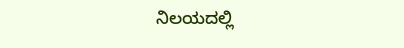ನಿಲಯದಲ್ಲಿ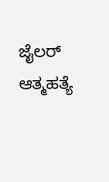ಜೈಲರ್ ಆತ್ಮಹತ್ಯೆ